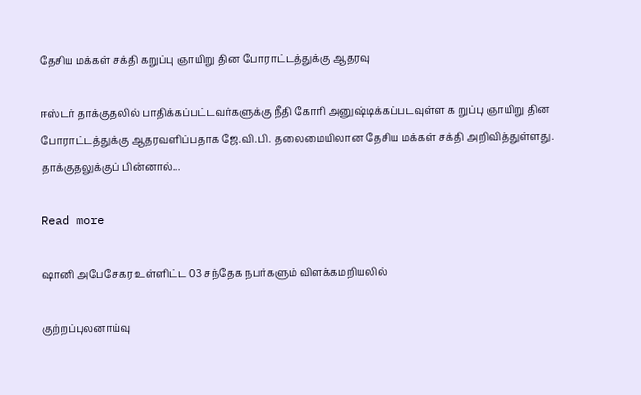தேசிய மக்கள் சக்தி கறுப்பு ஞாயிறு தின போராட்டத்துக்கு ஆதரவு

ஈஸ்டர் தாக்குதலில் பாதிக்கப்பட்டவர்களுக்கு நீதி கோரி அனுஷ்டிக்கப்படவுள்ள க றுப்பு ஞாயிறு தின போராட்டத்துக்கு ஆதரவளிப்பதாக ஜே.வி.பி. தலைமையிலான தேசிய மக்கள் சக்தி அறிவித்துள்ளது. தாக்குதலுக்குப் பின்னால்...

Read more

ஷானி அபேசேகர உள்ளிட்ட 03 சந்தேக நபர்களும் விளக்கமறியலில்

குற்றப்புலனாய்வு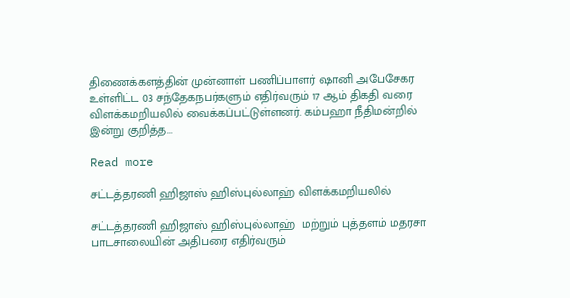திணைக்களத்தின் முன்னாள் பணிப்பாளர் ஷானி அபேசேகர உள்ளிட்ட 03 சந்தேகநபர்களும் எதிர்வரும் 17 ஆம் திகதி வரை விளக்கமறியலில் வைக்கப்பட்டுள்ளனர். கம்பஹா நீதிமன்றில் இன்று குறித்த...

Read more

சட்டத்தரணி ஹிஜாஸ் ஹிஸ்புல்லாஹ் விளக்கமறியலில்

சட்டத்தரணி ஹிஜாஸ் ஹிஸ்புல்லாஹ்  மற்றும் புத்தளம் மதரசா பாடசாலையின் அதிபரை எதிர்வரும்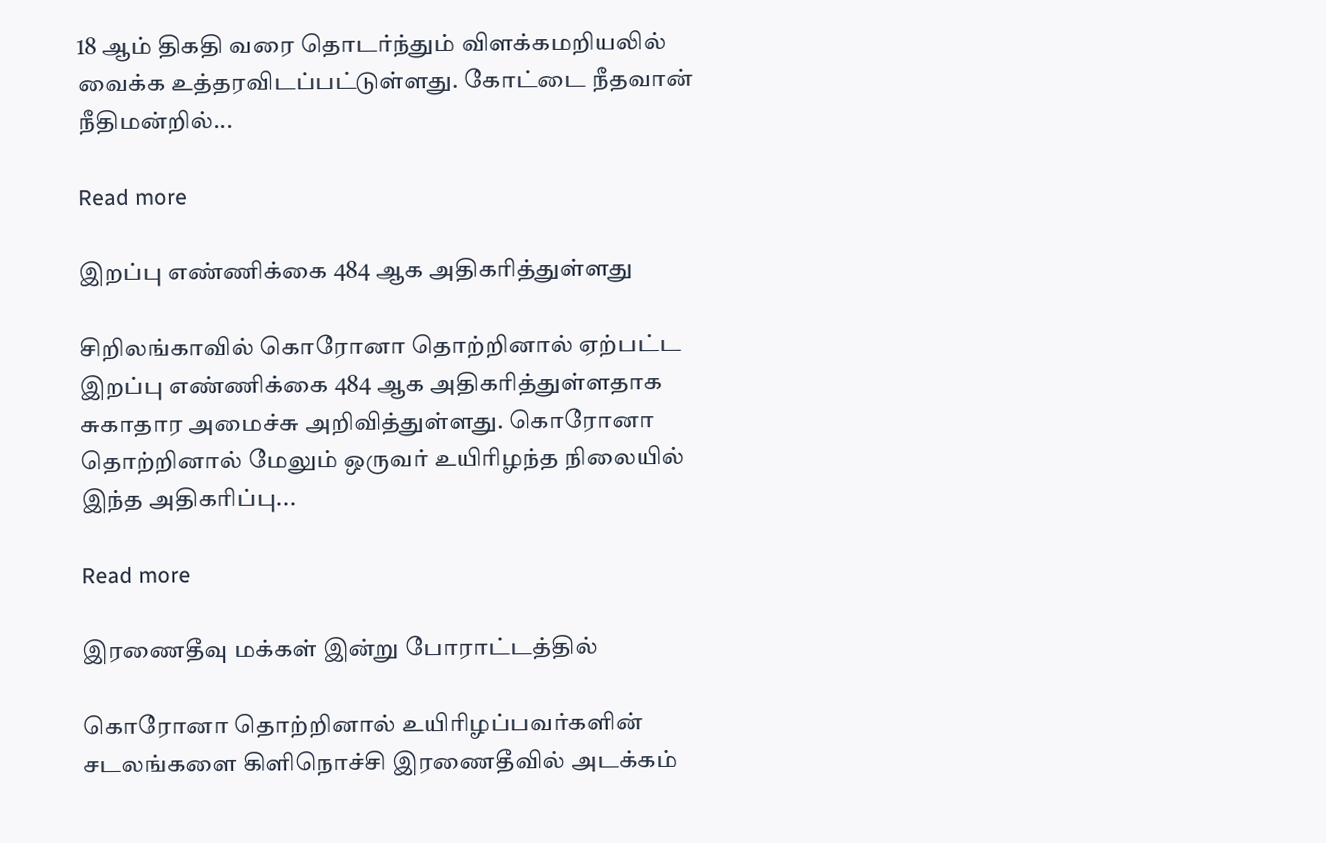18 ஆம் திகதி வரை தொடர்ந்தும் விளக்கமறியலில் வைக்க உத்தரவிடப்பட்டுள்ளது. கோட்டை நீதவான் நீதிமன்றில்...

Read more

இறப்பு எண்ணிக்கை 484 ஆக அதிகரித்துள்ளது

சிறிலங்காவில் கொரோனா தொற்றினால் ஏற்பட்ட இறப்பு எண்ணிக்கை 484 ஆக அதிகரித்துள்ளதாக சுகாதார அமைச்சு அறிவித்துள்ளது. கொரோனா தொற்றினால் மேலும் ஒருவர் உயிரிழந்த நிலையில் இந்த அதிகரிப்பு...

Read more

இரணைதீவு மக்கள் இன்று போராட்டத்தில்

கொரோனா தொற்றினால் உயிரிழப்பவர்களின் சடலங்களை கிளிநொச்சி இரணைதீவில் அடக்கம்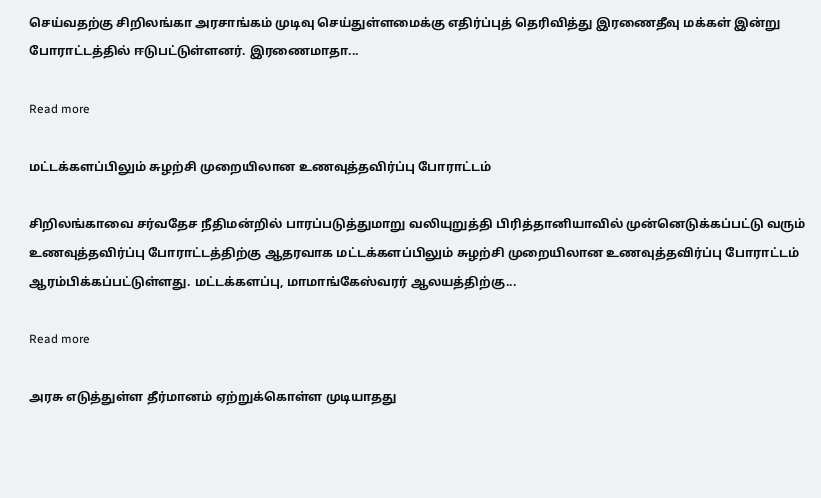செய்வதற்கு சிறிலங்கா அரசாங்கம் முடிவு செய்துள்ளமைக்கு எதிர்ப்புத் தெரிவித்து இரணைதீவு மக்கள் இன்று போராட்டத்தில் ஈடுபட்டுள்ளனர். இரணைமாதா...

Read more

மட்டக்களப்பிலும் சுழற்சி முறையிலான உணவுத்தவிர்ப்பு போராட்டம்

சிறிலங்காவை சர்வதேச நீதிமன்றில் பாரப்படுத்துமாறு வலியுறுத்தி பிரித்தானியாவில் முன்னெடுக்கப்பட்டு வரும் உணவுத்தவிர்ப்பு போராட்டத்திற்கு ஆதரவாக மட்டக்களப்பிலும் சுழற்சி முறையிலான உணவுத்தவிர்ப்பு போராட்டம் ஆரம்பிக்கப்பட்டுள்ளது. மட்டக்களப்பு, மாமாங்கேஸ்வரர் ஆலயத்திற்கு...

Read more

அரசு எடுத்துள்ள தீர்மானம் ஏற்றுக்கொள்ள முடியாதது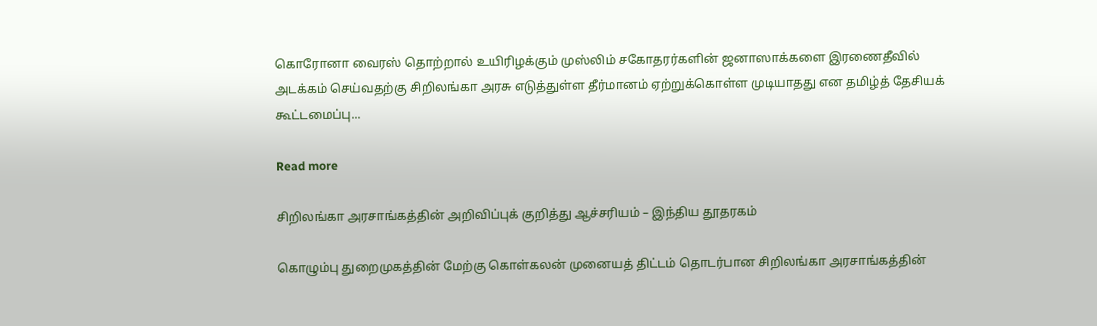கொரோனா வைரஸ் தொற்றால் உயிரிழக்கும் முஸ்லிம் சகோதரர்களின் ஜனாஸாக்களை இரணைதீவில் அடக்கம் செய்வதற்கு சிறிலங்கா அரசு எடுத்துள்ள தீர்மானம் ஏற்றுக்கொள்ள முடியாதது என தமிழ்த் தேசியக் கூட்டமைப்பு...

Read more

சிறிலங்கா அரசாங்கத்தின் அறிவிப்புக் குறித்து ஆச்சரியம் – இந்திய தூதரகம்

கொழும்பு துறைமுகத்தின் மேற்கு கொள்கலன் முனையத் திட்டம் தொடர்பான சிறிலங்கா அரசாங்கத்தின்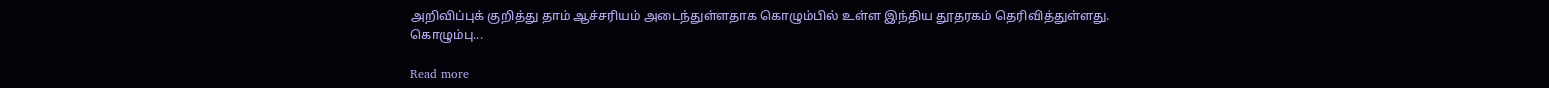அறிவிப்புக் குறித்து தாம் ஆச்சரியம் அடைந்துள்ளதாக கொழும்பில் உள்ள இந்திய தூதரகம் தெரிவித்துள்ளது. கொழும்பு...

Read more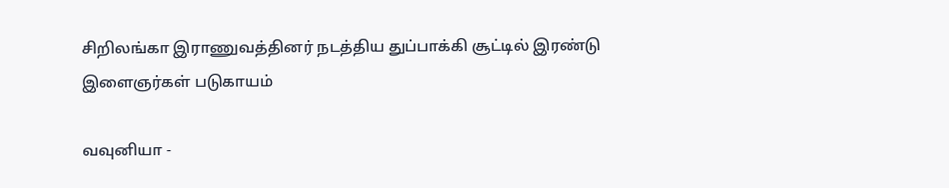சிறிலங்கா இராணுவத்தினர் நடத்திய துப்பாக்கி சூட்டில் இரண்டு இளைஞர்கள் படுகாயம்

வவுனியா -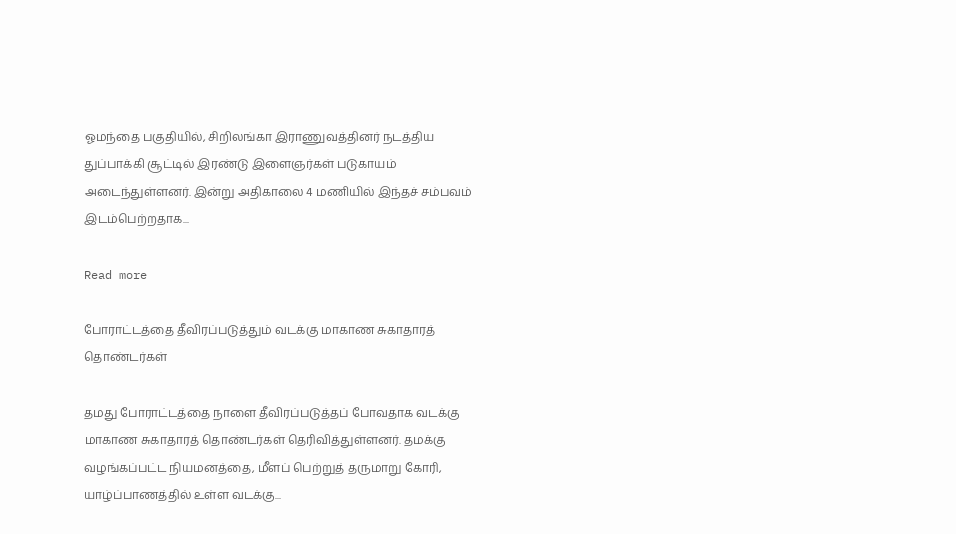ஓமந்தை பகுதியில், சிறிலங்கா இராணுவத்தினர் நடத்திய துப்பாக்கி சூட்டில் இரண்டு இளைஞர்கள் படுகாயம் அடைந்துள்ளனர். இன்று அதிகாலை 4 மணியில் இந்தச் சம்பவம் இடம்பெற்றதாக...

Read more

போராட்டத்தை தீவிரப்படுத்தும் வடக்கு மாகாண சுகாதாரத் தொண்டர்கள்

தமது போராட்டத்தை நாளை தீவிரப்படுத்தப் போவதாக வடக்கு மாகாண சுகாதாரத் தொண்டர்கள் தெரிவித்துள்ளனர். தமக்கு வழங்கப்பட்ட நியமனத்தை, மீளப் பெற்றுத் தருமாறு கோரி, யாழ்ப்பாணத்தில் உள்ள வடக்கு...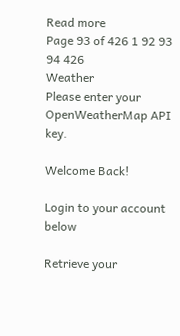Read more
Page 93 of 426 1 92 93 94 426
Weather
Please enter your OpenWeatherMap API key.

Welcome Back!

Login to your account below

Retrieve your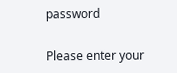password

Please enter your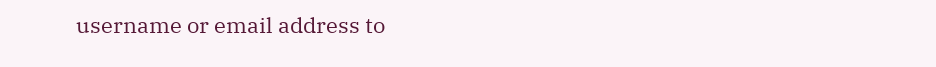username or email address to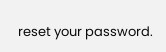reset your password.